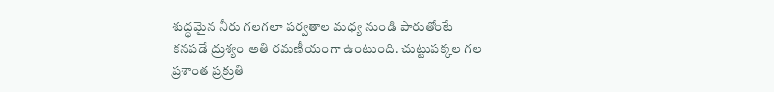శుద్ధమైన నీరు గలగలా పర్వతాల మధ్య నుండి పారుతోంటే కనపడే ద్రుశ్యం అతి రమణీయంగా ఉంటుంది. చుట్టుపక్కల గల ప్రశాంత ప్రక్రుతి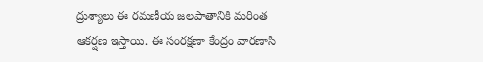ద్రుశ్యాలు ఈ రమణీయ జలపాతానికి మరింత ఆకర్షణ ఇస్తాయి. ఈ సంరక్షణా కేంద్రం వారణాసి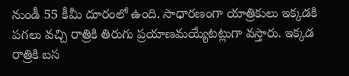నుండీ 55 కీమీ దూరంలో ఉంది. సాధారణంగా యాత్రికులు ఇక్కడకి పగలు వచ్చి రాత్రికి తిరుగు ప్రయాణమయ్యేటట్లుగా వస్తారు. ఇక్కడ రాత్రికి బస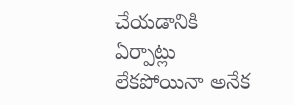చేయడానికి ఏర్పాట్లు లేకపోయినా అనేక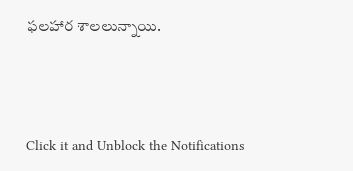ఫలహార శాలలున్నాయి.



Click it and Unblock the Notifications